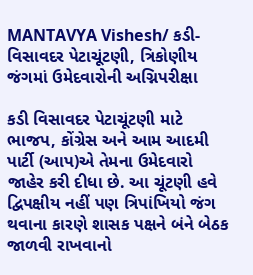MANTAVYA Vishesh/ કડી-વિસાવદર પેટાચૂંટણી, ત્રિકોણીય જંગમાં ઉમેદવારોની અગ્નિપરીક્ષા

કડી વિસાવદર પેટાચૂંટણી માટે ભાજપ, કોંગ્રેસ અને આમ આદમી પાર્ટી (આપ)એ તેમના ઉમેદવારો જાહેર કરી દીધા છે. આ ચૂંટણી હવે દ્વિપક્ષીય નહીં પણ ત્રિપાંખિયો જંગ થવાના કારણે શાસક પક્ષને બંને બેઠક જાળવી રાખવાનો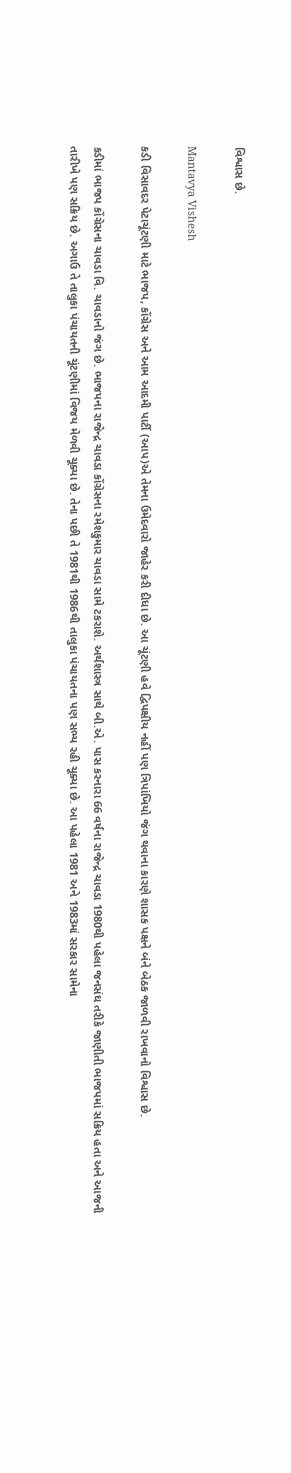વિશ્વાસ છે.

Mantavya Vishesh

કડી વિસાવદર પેટાચૂંટણી માટે ભાજપ, કોંગ્રેસ અને આમ આદમી પાર્ટી (આપ)એ તેમના ઉમેદવારો જાહેર કરી દીધા છે. આ ચૂંટણી હવે દ્વિપક્ષીય નહીં પણ ત્રિપાંખિયો જંગ થવાના કારણે શાસક પક્ષને બંને બેઠક જાળવી રાખવાનો વિશ્વાસ છે.

કડીમાં ભાજપ કોંગ્રેસના ચાવડા વિ. ચાવડાનો જંગ છે. ભાજપના રાજેન્દ્ર ચાવડા કોંગ્રેસના રમેશકુમાર ચાવડા સામે ટકરાશે. અર્થશાસ્ત્ર સાથે બી.એ. પાસ કરનારા 66 વર્ષના રાજેન્દ્ર ચાવડા 1980થી પહેલા જનસંઘ તરીકે જાણીતી ભાજપમાં સક્રિય હતા અને આજની તારીખે પણ સક્રિય છે. અગાઉ તે તાલુકા પંચાયતની ચૂંટણીમાં વિજય મેળવી ચૂક્યા છે. તેના પછી તે 1981થી 1986થી તાલુકા પંચાયતના પણ સભ્ય રહી ચૂક્યા છે. આ પહેલા 1981 અને 1983માં સરકાર સામેના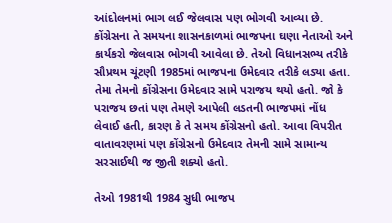આંદોલનમાં ભાગ લઈ જેલવાસ પણ ભોગવી આવ્યા છે. કોંગ્રેસના તે સમયના શાસનકાળમાં ભાજપના ઘણા નેતાઓ અને કાર્યકરો જેલવાસ ભોગવી આવેલા છે. તેઓ વિધાનસભ્ય તરીકે સૌપ્રથમ ચૂંટણી 1985માં ભાજપના ઉમેદવાર તરીકે લડ્યા હતા. તેમા તેમનો કોંગ્રેસના ઉમેદવાર સામે પરાજય થયો હતો. જો કે પરાજય છતાં પણ તેમણે આપેલી લડતની ભાજપમાં નોંધ લેવાઈ હતી, કારણ કે તે સમય કોંગ્રેસનો હતો. આવા વિપરીત વાતાવરણમાં પણ કોંગ્રેસનો ઉમેદવાર તેમની સામે સામાન્ય સરસાઈથી જ જીતી શક્યો હતો.

તેઓ 1981થી 1984 સુધી ભાજપ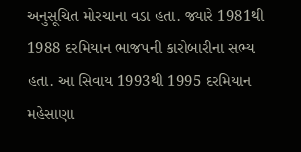અનુસૂચિત મોરચાના વડા હતા. જ્યારે 1981થી 1988 દરમિયાન ભાજપની કારોબારીના સભ્ય હતા. આ સિવાય 1993થી 1995 દરમિયાન મહેસાણા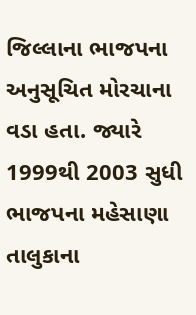જિલ્લાના ભાજપના અનુસૂચિત મોરચાના વડા હતા. જ્યારે 1999થી 2003 સુધી ભાજપના મહેસાણા તાલુકાના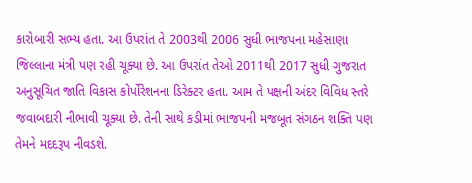કારોબારી સભ્ય હતા. આ ઉપરાંત તે 2003થી 2006 સુધી ભાજપના મહેસાણા જિલ્લાના મંત્રી પણ રહી ચૂક્યા છે. આ ઉપરાંત તેઓ 2011થી 2017 સુધી ગુજરાત અનુસૂચિત જાતિ વિકાસ કોર્પોરેશનના ડિરેક્ટર હતા. આમ તે પક્ષની અંદર વિવિધ સ્તરે જવાબદારી નીભાવી ચૂક્યા છે. તેની સાથે કડીમાં ભાજપની મજબૂત સંગઠન શક્તિ પણ તેમને મદદરૂપ નીવડશે.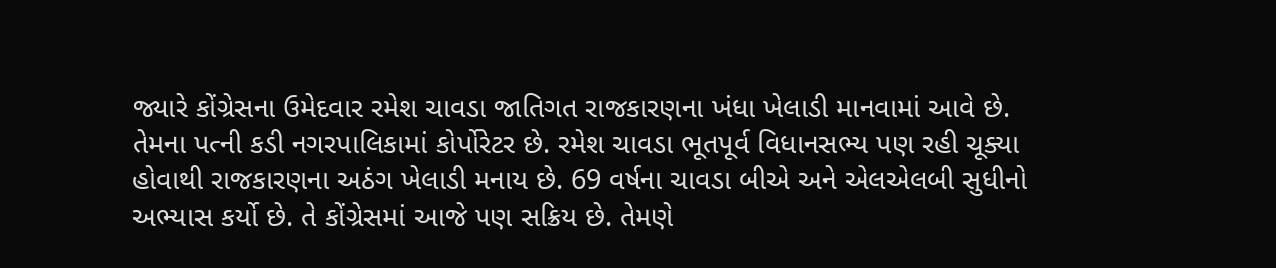જ્યારે કોંગ્રેસના ઉમેદવાર રમેશ ચાવડા જાતિગત રાજકારણના ખંધા ખેલાડી માનવામાં આવે છે. તેમના પત્ની કડી નગરપાલિકામાં કોર્પોરેટર છે. રમેશ ચાવડા ભૂતપૂર્વ વિધાનસભ્ય પણ રહી ચૂક્યા હોવાથી રાજકારણના અઠંગ ખેલાડી મનાય છે. 69 વર્ષના ચાવડા બીએ અને એલએલબી સુધીનો અભ્યાસ કર્યો છે. તે કોંગ્રેસમાં આજે પણ સક્રિય છે. તેમણે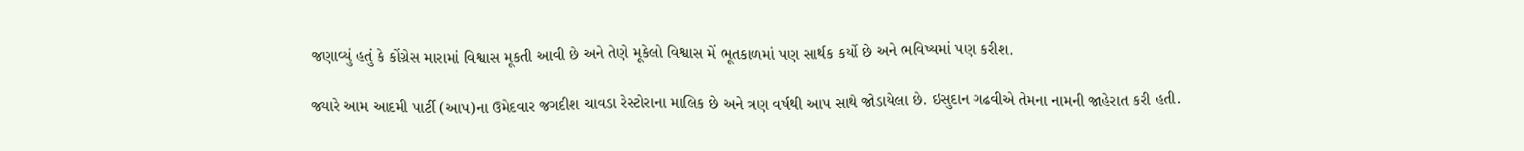જણાવ્યું હતું કે કોંગ્રેસ મારામાં વિશ્વાસ મૂકતી આવી છે અને તેણે મૂકેલો વિશ્વાસ મેં ભૂતકાળમાં પણ સાર્થક કર્યો છે અને ભવિષ્યમાં પણ કરીશ.

જ્યારે આમ આદમી પાર્ટી (આપ)ના ઉમેદવાર જગદીશ ચાવડા રેસ્ટોરાના માલિક છે અને ત્રણ વર્ષથી આપ સાથે જોડાયેલા છે. ઇસુદાન ગઢવીએ તેમના નામની જાહેરાત કરી હતી.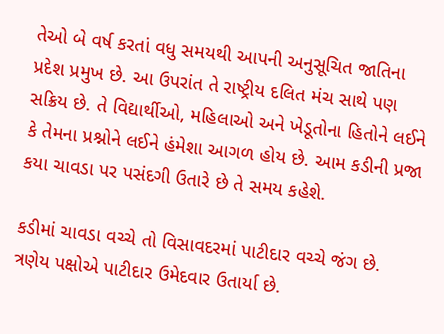તેઓ બે વર્ષ કરતાં વધુ સમયથી આપની અનુસૂચિત જાતિના પ્રદેશ પ્રમુખ છે. આ ઉપરાંત તે રાષ્ટ્રીય દલિત મંચ સાથે પણ સક્રિય છે. તે વિદ્યાર્થીઓ, મહિલાઓ અને ખેડૂતોના હિતોને લઈને કે તેમના પ્રશ્નોને લઈને હંમેશા આગળ હોય છે. આમ કડીની પ્રજા કયા ચાવડા પર પસંદગી ઉતારે છે તે સમય કહેશે.

કડીમાં ચાવડા વચ્ચે તો વિસાવદરમાં પાટીદાર વચ્ચે જંગ છે. ત્રણેય પક્ષોએ પાટીદાર ઉમેદવાર ઉતાર્યા છે.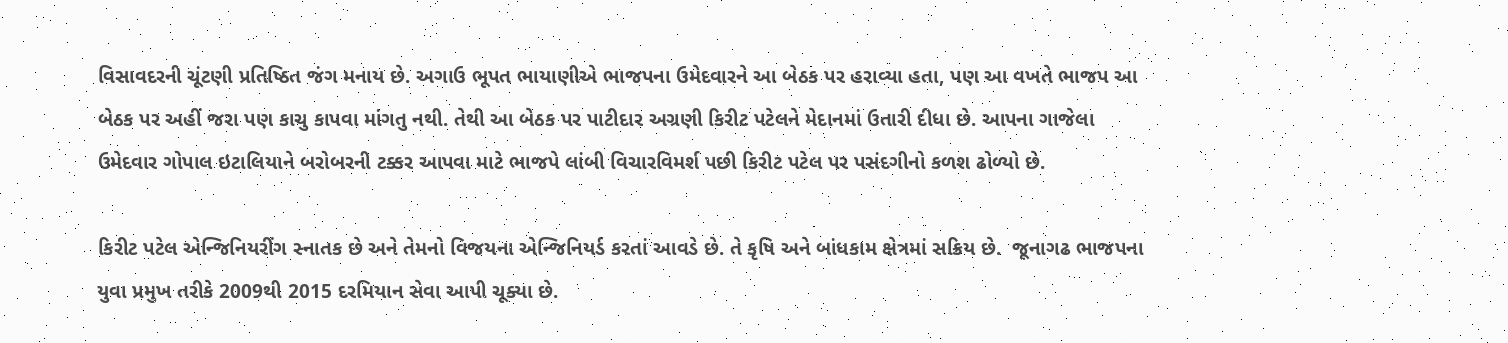વિસાવદરની ચૂંટણી પ્રતિષ્ઠિત જંગ મનાય છે. અગાઉ ભૂપત ભાયાણીએ ભાજપના ઉમેદવારને આ બેઠક પર હરાવ્યા હતા, પણ આ વખતે ભાજપ આ બેઠક પર અહીં જરા પણ કાચુ કાપવા માંગતુ નથી. તેથી આ બેઠક પર પાટીદાર અગ્રણી કિરીટ પટેલને મેદાનમાં ઉતારી દીધા છે. આપના ગાજેલા ઉમેદવાર ગોપાલ ઇટાલિયાને બરોબરની ટક્કર આપવા માટે ભાજપે લાંબી વિચારવિમર્શ પછી કિરીટ પટેલ પર પસંદગીનો કળશ ઢોળ્યો છે.

કિરીટ પટેલ એન્જિનિયરીંગ સ્નાતક છે અને તેમનો વિજયના એન્જિનિયર્ડ કરતાં આવડે છે. તે કૃષિ અને બાંધકામ ક્ષેત્રમાં સક્રિય છે.  જૂનાગઢ ભાજપના યુવા પ્રમુખ તરીકે 2009થી 2015 દરમિયાન સેવા આપી ચૂક્યા છે.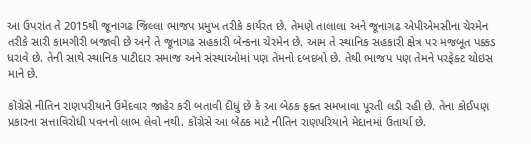આ ઉપરાંત તે 2015થી જૂનાગઢ જિલ્લા ભાજપ પ્રમુખ તરીકે કાર્યરત છે. તેમણે તાલાલા અને જૂનાગઢ એપીએમસીના ચેરમેન તરીકે સારી કામગીરી બજાવી છે અને તે જૂનાગઢ સહકારી બેન્કના ચેરમેન છે. આમ તે સ્થાનિક સહકારી ક્ષેત્ર પર મજબૂત પક્કડ ધરાવે છે. તેની સાથે સ્થાનિક પાટીદાર સમાજ અને સંસ્થાઓમાં પણ તેમનો દબદબો છે. તેથી ભાજપ પણ તેમને પરફેક્ટ ચોઇસ માને છે.

કોંગ્રેસે નીતિન રાણપરીયાને ઉમેદવાર જાહેર કરી બતાવી દીધું છે કે આ બેઠક ફક્ત સમખાવા પૂરતી લડી રહી છે. તેના કોઈપણ પ્રકારના સત્તાવિરોધી પવનનો લાભ લેવો નથી. કોંગ્રેસે આ બેઠક માટે નીતિન રાણપરિયાને મેદાનમાં ઉતાર્યા છે.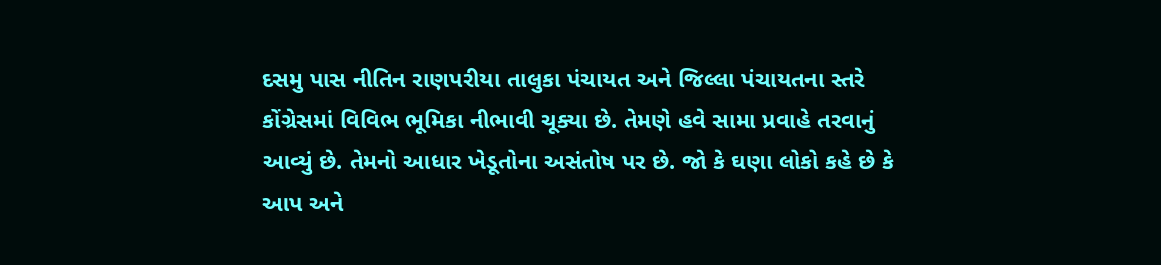દસમુ પાસ નીતિન રાણપરીયા તાલુકા પંચાયત અને જિલ્લા પંચાયતના સ્તરે કોંગ્રેસમાં વિવિભ ભૂમિકા નીભાવી ચૂક્યા છે. તેમણે હવે સામા પ્રવાહે તરવાનું આવ્યું છે. તેમનો આધાર ખેડૂતોના અસંતોષ પર છે. જો કે ઘણા લોકો કહે છે કે આપ અને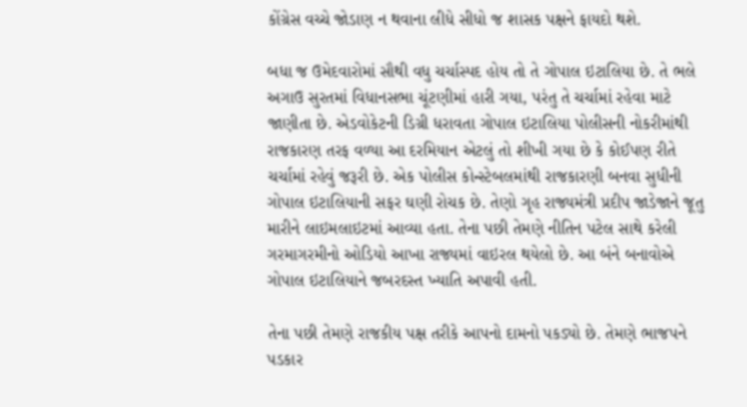કોંગ્રેસ વચ્ચે જોડાણ ન થવાના લીધે સીધો જ શાસક પક્ષને ફાયદો થશે.

બધા જ ઉમેદવારોમાં સૌથી વધુ ચર્ચાસ્પદ હોય તો તે ગોપાલ ઇટાલિયા છે. તે ભલે અગાઉ સુરતમાં વિધાનસભા ચૂંટણીમાં હારી ગયા, પરંતુ તે ચર્ચામાં રહેવા માટે જાણીતા છે. એડવોકેટની ડિગ્રી ધરાવતા ગોપાલ ઇટાલિયા પોલીસની નોકરીમાંથી રાજકારણ તરફ વળ્યા આ દરમિયાન એટલું તો શીખી ગયા છે કે કોઈપણ રીતે ચર્ચામાં રહેવું જરૂરી છે. એક પોલીસ કોન્સ્ટેબલમાંથી રાજકારણી બનવા સુધીની ગોપાલ ઇટાલિયાની સફર ઘણી રોચક છે. તેણો ગૃહ રાજ્યમંત્રી પ્રદીપ જાડેજાને જૂતુ મારીને લાઇમલાઇટમાં આવ્યા હતા. તેના પછી તેમણે નીતિન પટેલ સાથે કરેલી ગરમાગરમીનો ઓડિયો આખા રાજ્યમાં વાઇરલ થયેલો છે. આ બંને બનાવોએ ગોપાલ ઇટાલિયાને જબરદસ્ત ખ્યાતિ અપાવી હતી.

તેના પછી તેમણે રાજકીય પક્ષ તરીકે આપનો દામનો પકડ્યો છે. તેમણે ભાજપને પડકાર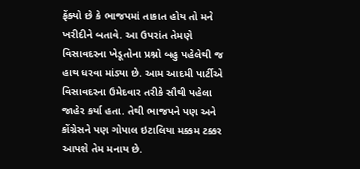ફેંક્યો છે કે ભાજપમાં તાકાત હોય તો મને ખરીદીને બતાવે. આ ઉપરાંત તેમણે વિસાવદરના ખેડૂતોના પ્રશ્નો બહુ પહેલેથી જ હાથ ધરવા માંડ્યા છે. આમ આદમી પાર્ટીએ વિસાવદરના ઉમેદવાર તરીકે સૌથી પહેલા જાહેર કર્યા હતા. તેથી ભાજપને પણ અને કોંગ્રેસને પણ ગોપાલ ઇટાલિયા મક્કમ ટક્કર આપશે તેમ મનાય છે.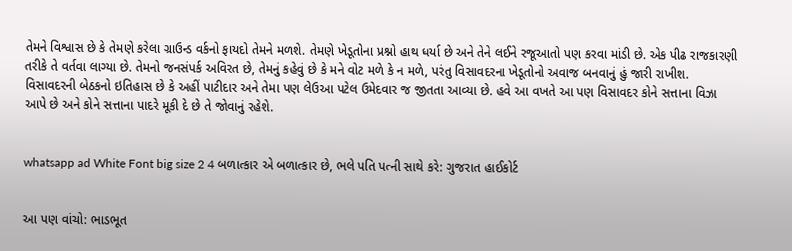તેમને વિશ્વાસ છે કે તેમણે કરેલા ગ્રાઉન્ડ વર્કનો ફાયદો તેમને મળશે. તેમણે ખેડૂતોના પ્રશ્નો હાથ ધર્યા છે અને તેને લઈને રજૂઆતો પણ કરવા માંડી છે. એક પીઢ રાજકારણી તરીકે તે વર્તવા લાગ્યા છે. તેમનો જનસંપર્ક અવિરત છે, તેમનું કહેવું છે કે મને વોટ મળે કે ન મળે, પરંતુ વિસાવદરના ખેડૂતોનો અવાજ બનવાનું હું જારી રાખીશ.  વિસાવદરની બેઠકનો ઇતિહાસ છે કે અહીં પાટીદાર અને તેમા પણ લેઉઆ પટેલ ઉમેદવાર જ જીતતા આવ્યા છે. હવે આ વખતે આ પણ વિસાવદર કોને સત્તાના વિઝા આપે છે અને કોને સત્તાના પાદરે મૂકી દે છે તે જોવાનું રહેશે.


whatsapp ad White Font big size 2 4 બળાત્કાર એ બળાત્કાર છે, ભલે પતિ પત્ની સાથે કરે: ગુજરાત હાઈકોર્ટ


આ પણ વાંચો: ભાડભૂત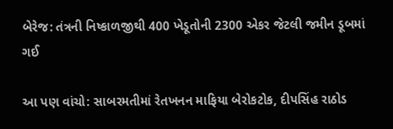બેરેજ: તંત્રની નિષ્કાળજીથી 400 ખેડૂતોની 2300 એકર જેટલી જમીન ડૂબમાં ગઈ

આ પણ વાંચો: સાબરમતીમાં રેતખનન માફિયા બેરોકટોક, દીપસિંહ રાઠોડ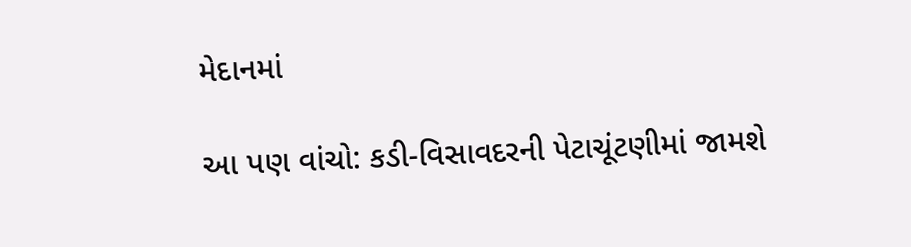મેદાનમાં

આ પણ વાંચો: કડી-વિસાવદરની પેટાચૂંટણીમાં જામશે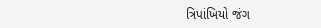ત્રિપાંખિયો જંગ